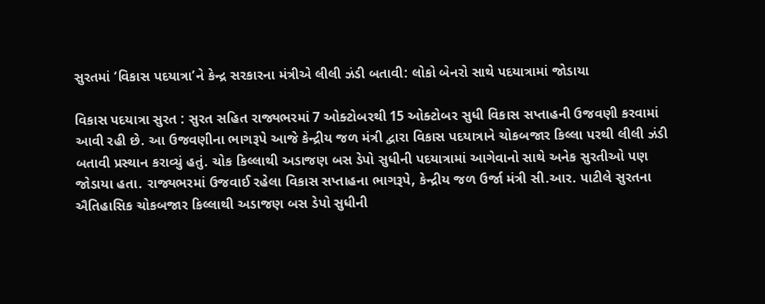સુરતમાં ‘વિકાસ પદયાત્રા’ને કેન્દ્ર સરકારના મંત્રીએ લીલી ઝંડી બતાવી: લોકો બેનરો સાથે પદયાત્રામાં જોડાયા

વિકાસ પદયાત્રા સુરત : સુરત સહિત રાજ્યભરમાં 7 ઓક્ટોબરથી 15 ઓક્ટોબર સુધી વિકાસ સપ્તાહની ઉજવણી કરવામાં આવી રહી છે. આ ઉજવણીના ભાગરૂપે આજે કેન્દ્રીય જળ મંત્રી દ્વારા વિકાસ પદયાત્રાને ચોકબજાર કિલ્લા પરથી લીલી ઝંડી બતાવી પ્રસ્થાન કરાવ્યું હતું. ચોક કિલ્લાથી અડાજણ બસ ડેપો સુધીની પદયાત્રામાં આગેવાનો સાથે અનેક સુરતીઓ પણ જોડાયા હતા. રાજ્યભરમાં ઉજવાઈ રહેલા વિકાસ સપ્તાહના ભાગરૂપે, કેન્દ્રીય જળ ઉર્જા મંત્રી સી.આર. પાટીલે સુરતના ઐતિહાસિક ચોકબજાર કિલ્લાથી અડાજણ બસ ડેપો સુધીની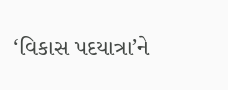‘વિકાસ પદયાત્રા’ને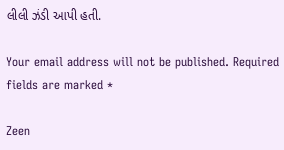લીલી ઝંડી આપી હતી.

Your email address will not be published. Required fields are marked *

Zeen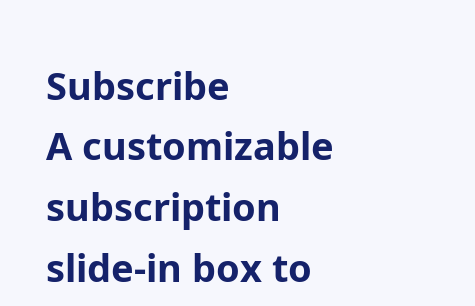Subscribe
A customizable subscription slide-in box to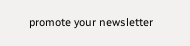promote your newsletter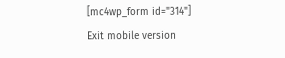[mc4wp_form id="314"]
Exit mobile version